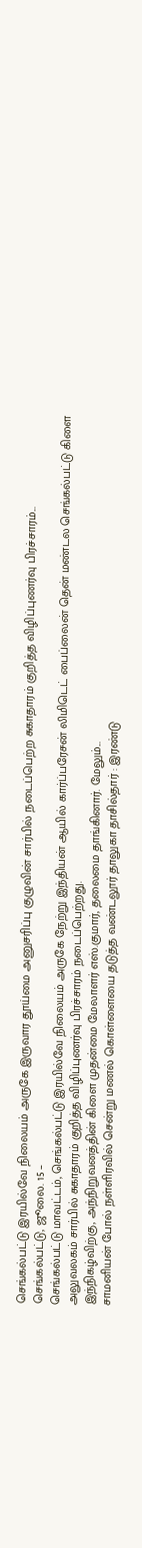செங்கல்பட்டு இரயில்வே நிலையம் அருகே இருவார தூய்மை அனுசரிப்பு குழுவின் சார்பில் நடைப்பெற்ற சுகாதாரம் குறித்த விழிப்புணர்வு பிரச்சாரம்...
செங்கல்பட்டு, ஜூலை. 15 –
செங்கல்பட்டு மாவட்டம், செங்கல்பட்டு இரயில்வே நிலையம் அருகே நேற்று இந்தியன் ஆயில் கார்ப்பரேசன் லிமிடெட் பைப்லைன் தென் மண்டல செங்கல்பட்டு கிளை அலுவலகம் சார்பில் சுகாதாரம் குறித்த விழிப்புணர்வு பிரச்சாரம் நடைப்பெற்றது.
இந்நிகழ்விற்கு, அந்நிறுவனத்தின் கிளை முதன்மை மேலாளர் எஸ்.குமார், தலைமை தாங்கினார். மேலும்...
சாமனியன் போல் நள்ளிரவில் சென்று மணல் கொள்ளையை தடுத்த வண்டலூர் தாலுகா தாசில்தார் : இரண்டு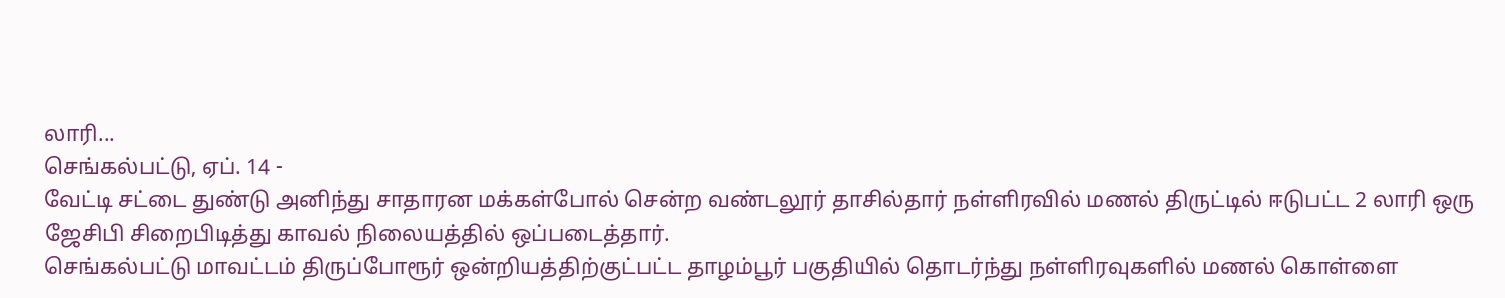லாரி...
செங்கல்பட்டு, ஏப். 14 -
வேட்டி சட்டை துண்டு அனிந்து சாதாரன மக்கள்போல் சென்ற வண்டலூர் தாசில்தார் நள்ளிரவில் மணல் திருட்டில் ஈடுபட்ட 2 லாரி ஒரு ஜேசிபி சிறைபிடித்து காவல் நிலையத்தில் ஒப்படைத்தார்.
செங்கல்பட்டு மாவட்டம் திருப்போரூர் ஒன்றியத்திற்குட்பட்ட தாழம்பூர் பகுதியில் தொடர்ந்து நள்ளிரவுகளில் மணல் கொள்ளை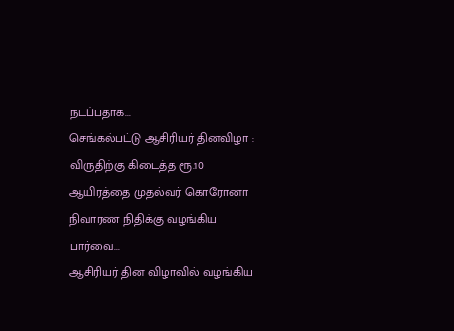நடப்பதாக...
செங்கல்பட்டு ஆசிரியர் தினவிழா : விருதிற்கு கிடைத்த ரூ.10 ஆயிரத்தை முதல்வர் கொரோனா நிவாரண நிதிக்கு வழங்கிய பார்வை...
ஆசிரியர் தின விழாவில் வழங்கிய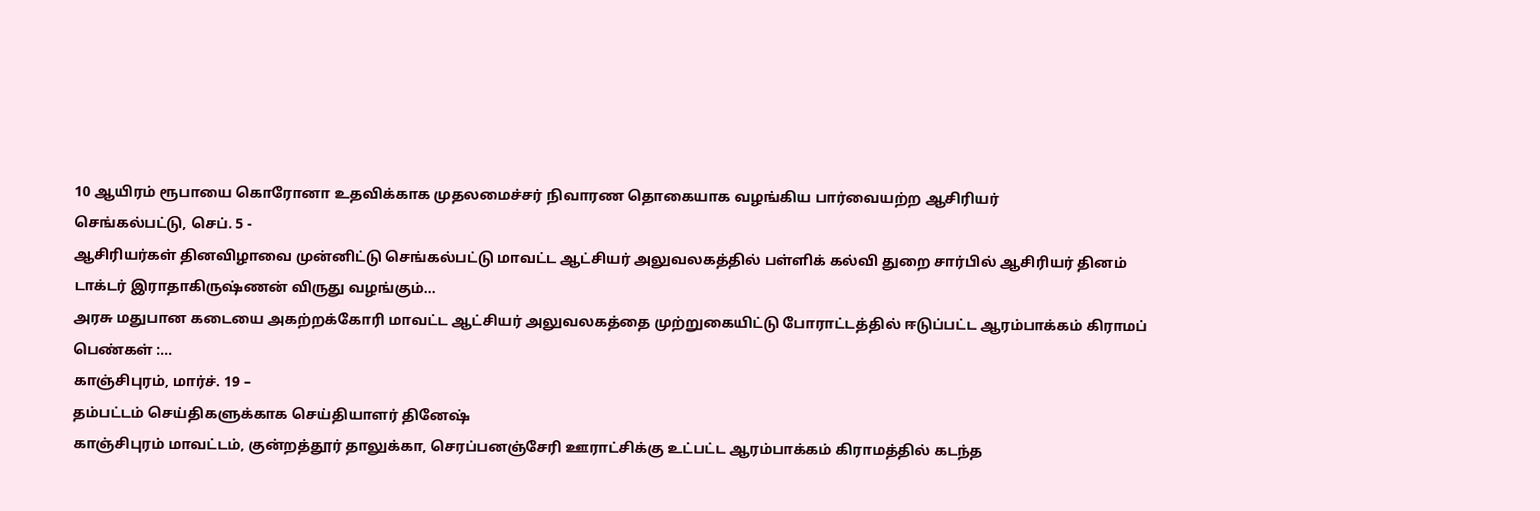10 ஆயிரம் ரூபாயை கொரோனா உதவிக்காக முதலமைச்சர் நிவாரண தொகையாக வழங்கிய பார்வையற்ற ஆசிரியர்
செங்கல்பட்டு, செப். 5 -
ஆசிரியர்கள் தினவிழாவை முன்னிட்டு செங்கல்பட்டு மாவட்ட ஆட்சியர் அலுவலகத்தில் பள்ளிக் கல்வி துறை சார்பில் ஆசிரியர் தினம் டாக்டர் இராதாகிருஷ்ணன் விருது வழங்கும்...
அரசு மதுபான கடையை அகற்றக்கோரி மாவட்ட ஆட்சியர் அலுவலகத்தை முற்றுகையிட்டு போராட்டத்தில் ஈடுப்பட்ட ஆரம்பாக்கம் கிராமப் பெண்கள் :...
காஞ்சிபுரம், மார்ச். 19 –
தம்பட்டம் செய்திகளுக்காக செய்தியாளர் தினேஷ்
காஞ்சிபுரம் மாவட்டம், குன்றத்தூர் தாலுக்கா, செரப்பனஞ்சேரி ஊராட்சிக்கு உட்பட்ட ஆரம்பாக்கம் கிராமத்தில் கடந்த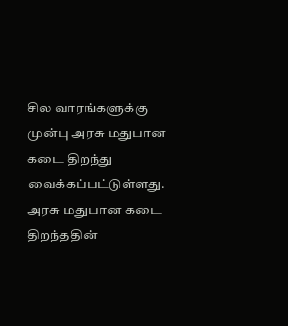சில வாரங்களுக்கு முன்பு அரசு மதுபான கடை திறந்து வைக்கப்பட்டுள்ளது.
அரசு மதுபான கடை திறந்ததின்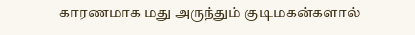காரணமாக மது அருந்தும் குடிமகன்களால்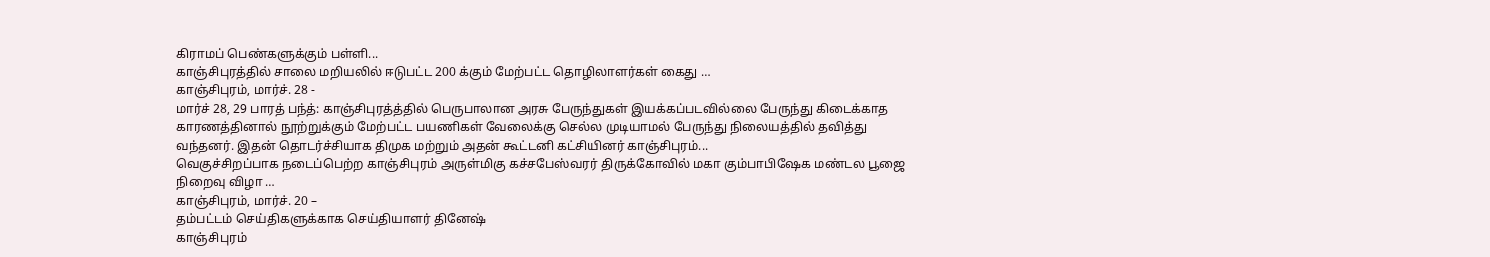கிராமப் பெண்களுக்கும் பள்ளி...
காஞ்சிபுரத்தில் சாலை மறியலில் ஈடுபட்ட 200 க்கும் மேற்பட்ட தொழிலாளர்கள் கைது …
காஞ்சிபுரம், மார்ச். 28 -
மார்ச் 28, 29 பாரத் பந்த்: காஞ்சிபுரத்த்தில் பெருபாலான அரசு பேருந்துகள் இயக்கப்படவில்லை பேருந்து கிடைக்காத காரணத்தினால் நூற்றுக்கும் மேற்பட்ட பயணிகள் வேலைக்கு செல்ல முடியாமல் பேருந்து நிலையத்தில் தவித்து வந்தனர். இதன் தொடர்ச்சியாக திமுக மற்றும் அதன் கூட்டனி கட்சியினர் காஞ்சிபுரம்...
வெகுச்சிறப்பாக நடைப்பெற்ற காஞ்சிபுரம் அருள்மிகு கச்சபேஸ்வரர் திருக்கோவில் மகா கும்பாபிஷேக மண்டல பூஜை நிறைவு விழா …
காஞ்சிபுரம், மார்ச். 20 –
தம்பட்டம் செய்திகளுக்காக செய்தியாளர் தினேஷ்
காஞ்சிபுரம்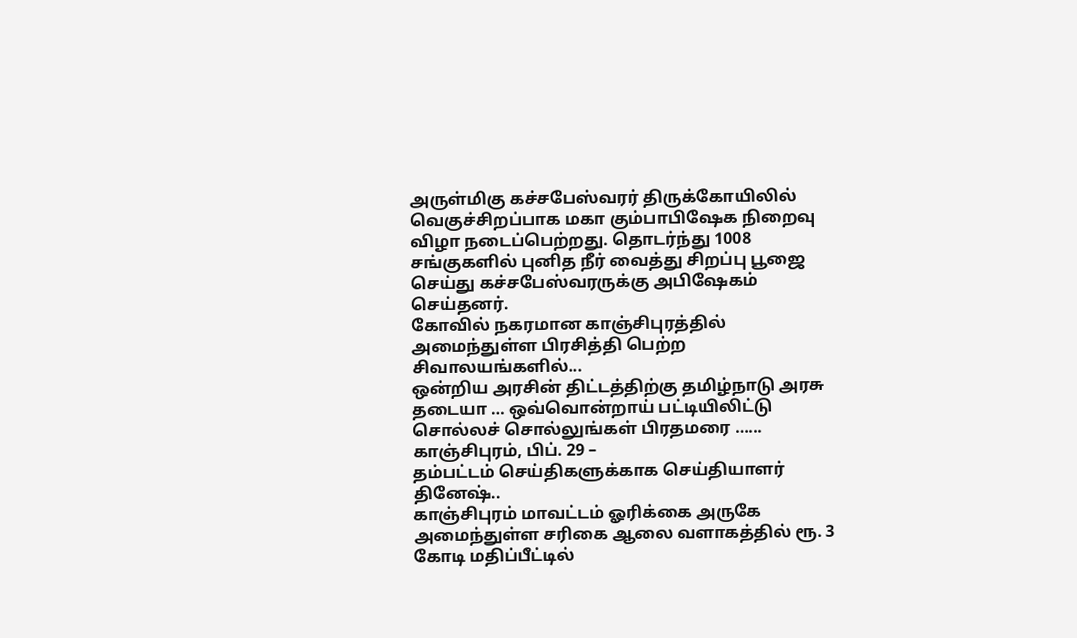அருள்மிகு கச்சபேஸ்வரர் திருக்கோயிலில் வெகுச்சிறப்பாக மகா கும்பாபிஷேக நிறைவு விழா நடைப்பெற்றது. தொடர்ந்து 1008 சங்குகளில் புனித நீர் வைத்து சிறப்பு பூஜை செய்து கச்சபேஸ்வரருக்கு அபிஷேகம் செய்தனர்.
கோவில் நகரமான காஞ்சிபுரத்தில் அமைந்துள்ள பிரசித்தி பெற்ற சிவாலயங்களில்...
ஒன்றிய அரசின் திட்டத்திற்கு தமிழ்நாடு அரசு தடையா … ஒவ்வொன்றாய் பட்டியிலிட்டு சொல்லச் சொல்லுங்கள் பிரதமரை …...
காஞ்சிபுரம், பிப். 29 –
தம்பட்டம் செய்திகளுக்காக செய்தியாளர் தினேஷ்..
காஞ்சிபுரம் மாவட்டம் ஓரிக்கை அருகே அமைந்துள்ள சரிகை ஆலை வளாகத்தில் ரூ. 3 கோடி மதிப்பீட்டில்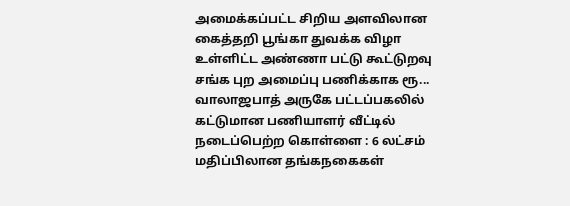அமைக்கப்பட்ட சிறிய அளவிலான கைத்தறி பூங்கா துவக்க விழா உள்ளிட்ட அண்ணா பட்டு கூட்டுறவு சங்க புற அமைப்பு பணிக்காக ரூ...
வாலாஜபாத் அருகே பட்டப்பகலில் கட்டுமான பணியாளர் வீட்டில் நடைப்பெற்ற கொள்ளை : 6 லட்சம் மதிப்பிலான தங்கநகைகள்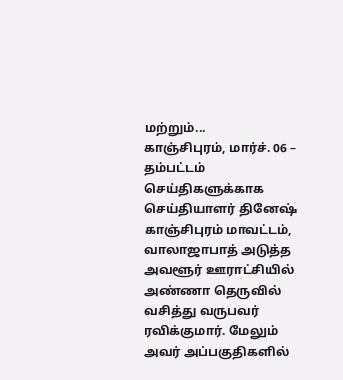மற்றும்...
காஞ்சிபுரம், மார்ச். 06 –
தம்பட்டம் செய்திகளுக்காக செய்தியாளர் தினேஷ்
காஞ்சிபுரம் மாவட்டம், வாலாஜாபாத் அடுத்த அவளூர் ஊராட்சியில் அண்ணா தெருவில் வசித்து வருபவர் ரவிக்குமார். மேலும் அவர் அப்பகுதிகளில்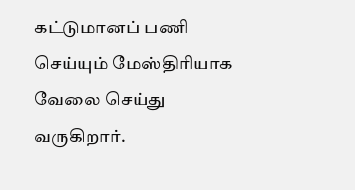கட்டுமானப் பணி செய்யும் மேஸ்திரியாக வேலை செய்து வருகிறார்.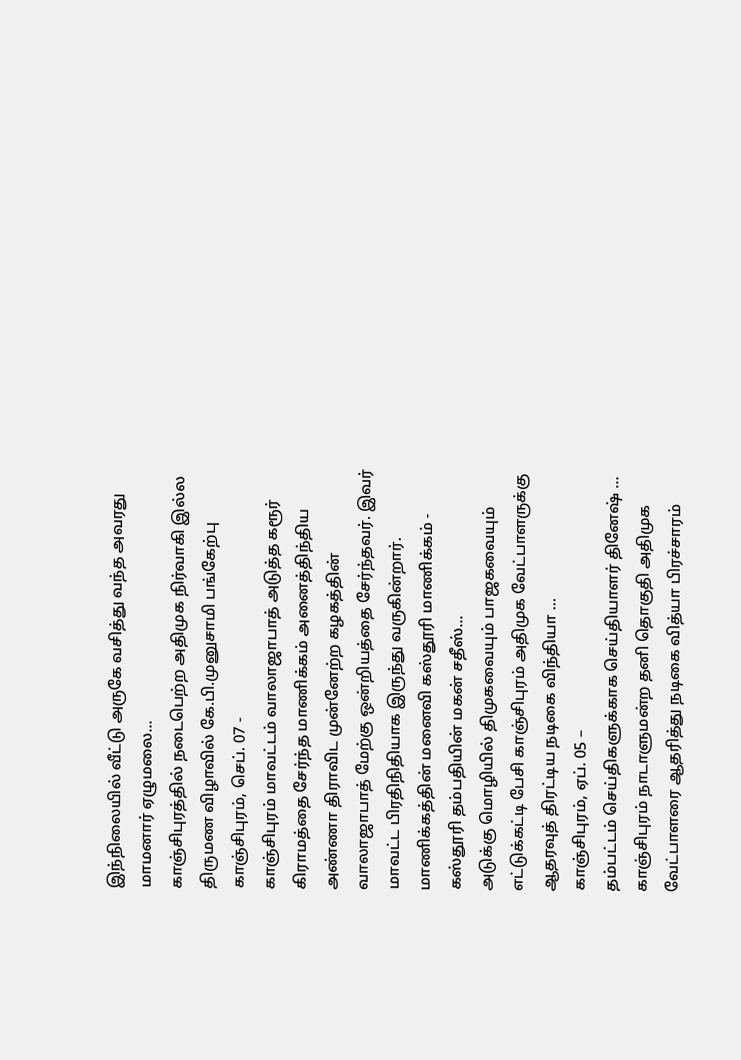இந்நிலையில் வீட்டு அருகே வசித்து வந்த அவரது மாமனார் ஏழுமலை...
காஞ்சிபுரத்தில் நடைபெற்ற அதிமுக நிர்வாகி இல்ல திருமண விழாவில் கே.பி.முனுசாமி பங்கேற்பு
காஞ்சிபுரம், செப். 07 -
காஞ்சிபுரம் மாவட்டம் வாலாஜாபாத் அடுத்த கரூர் கிராமத்தை சேர்ந்த மாணிக்கம் அனைத்திந்திய அண்ணா திராவிட முன்னேற்ற கழகத்தின் வாலாஜாபாத் மேற்கு ஒன்றியத்தை சேர்ந்தவர். இவர் மாவட்ட பிரதிநிதியாக இருந்து வருகின்றார். மாணிக்கத்தின் மனைவி கஸ்தூரி மாணிக்கம் - கஸ்தூரி தம்பதியின் மகன் சதீஸ்...
அடுக்கு மொழியில் திமுகவையும் பாஜகவையும் எட்டுக்கட்டி பேசி காஞ்சிபுரம் அதிமுக வேட்பாளருக்கு ஆதரவுத் திரட்டிய நடிகை விந்தியா …
காஞ்சிபுரம், ஏப். 05 –
தம்பட்டம் செய்திகளுக்காக செய்தியாளர் தினேஷ் …
காஞ்சிபுரம் நாடாளுமன்ற தனி தொகுதி அதிமுக வேட்பாளரை ஆதரித்து நடிகை வித்யா பிரச்சாரம்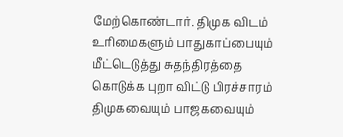மேற்கொண்டார். திமுக விடம் உரிமைகளும் பாதுகாப்பையும் மீட்டெடுத்து சுதந்திரத்தை கொடுக்க புறா விட்டு பிரச்சாரம் திமுகவையும் பாஜகவையும்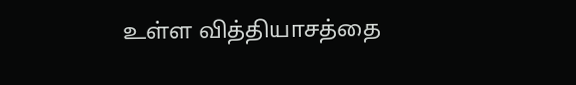உள்ள வித்தியாசத்தை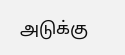அடுக்கு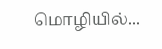மொழியில்...